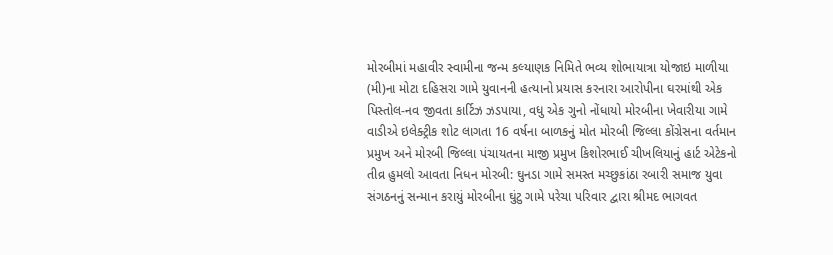મોરબીમાં મહાવીર સ્વામીના જન્મ કલ્યાણક નિમિતે ભવ્ય શોભાયાત્રા યોજાઇ માળીયા (મી)ના મોટા દહિસરા ગામે યુવાનની હત્યાનો પ્રયાસ કરનારા આરોપીના ઘરમાંથી એક પિસ્તોલ-નવ જીવતા કાર્ટિઝ ઝડપાયા, વધુ એક ગુનો નોંધાયો મોરબીના ખેવારીયા ગામે વાડીએ ઇલેક્ટ્રીક શોટ લાગતા 16 વર્ષના બાળકનું મોત મોરબી જિલ્લા કોંગ્રેસના વર્તમાન પ્રમુખ અને મોરબી જિલ્લા પંચાયતના માજી પ્રમુખ કિશોરભાઈ ચીખલિયાનું હાર્ટ એટેકનો તીવ્ર હુમલો આવતા નિધન મોરબી: ઘુનડા ગામે સમસ્ત મચ્છુકાંઠા રબારી સમાજ યુવા સંગઠનનું સન્માન કરાયું મોરબીના ઘુંટુ ગામે પરેચા પરિવાર દ્વારા શ્રીમદ ભાગવત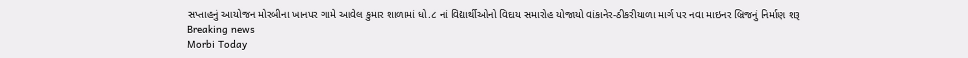સપ્તાહનું આયોજન મોરબીના ખાનપર ગામે આવેલ કુમાર શાળામાં ધો.૮ નાં વિદ્યાર્થીઓનો વિદાય સમારોહ યોજાયો વાંકાનેર-ઠીકરીયાળા માર્ગ પર નવા માઇનર બ્રિજનું નિર્માણ શરૂ
Breaking news
Morbi Today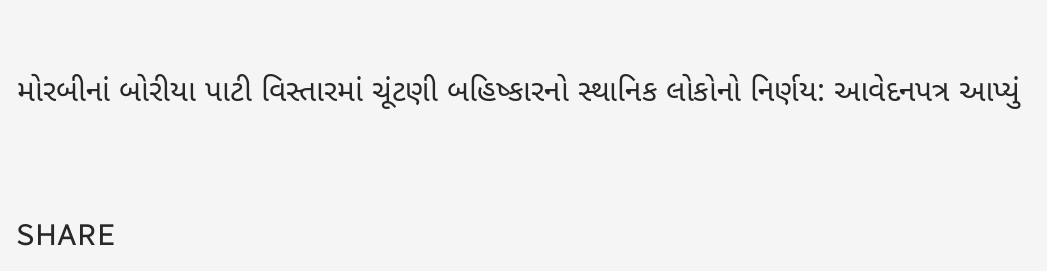મોરબીનાં બોરીયા પાટી વિસ્તારમાં ચૂંટણી બહિષ્કારનો સ્થાનિક લોકોનો નિર્ણય: આવેદનપત્ર આપ્યું


SHARE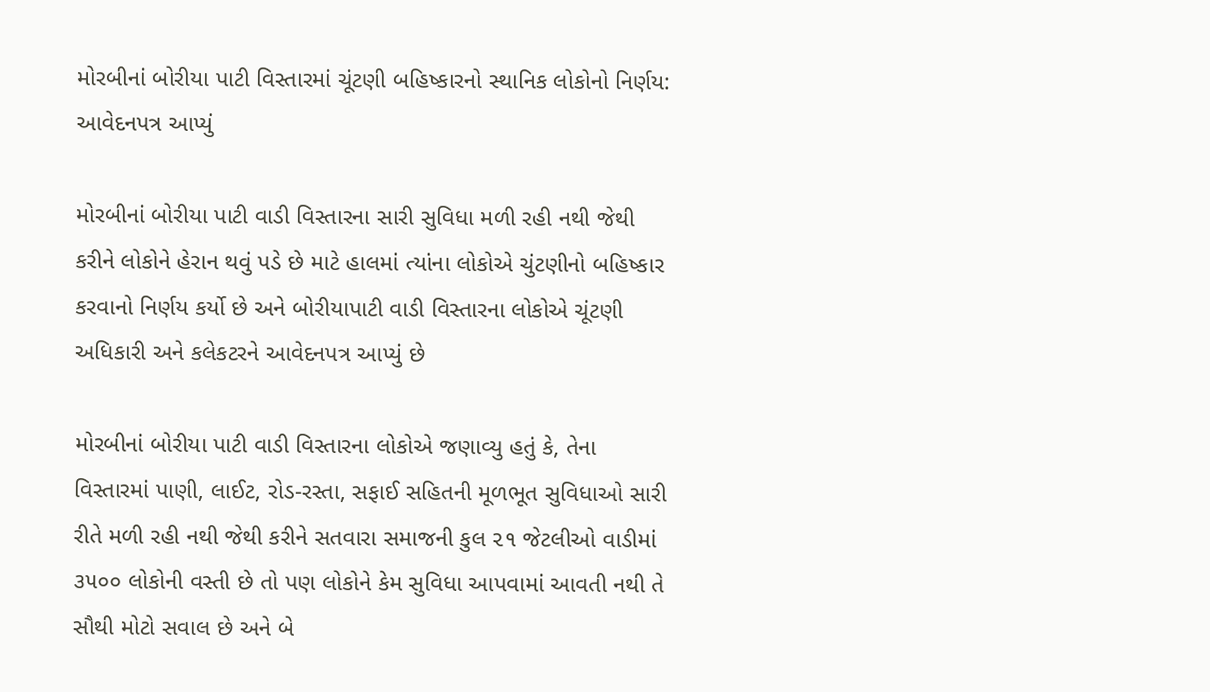મોરબીનાં બોરીયા પાટી વિસ્તારમાં ચૂંટણી બહિષ્કારનો સ્થાનિક લોકોનો નિર્ણય: આવેદનપત્ર આપ્યું

મોરબીનાં બોરીયા પાટી વાડી વિસ્તારના સારી સુવિધા મળી રહી નથી જેથી કરીને લોકોને હેરાન થવું પડે છે માટે હાલમાં ત્યાંના લોકોએ ચુંટણીનો બહિષ્કાર કરવાનો નિર્ણય કર્યો છે અને બોરીયાપાટી વાડી વિસ્તારના લોકોએ ચૂંટણી અધિકારી અને કલેકટરને આવેદનપત્ર આપ્યું છે

મોરબીનાં બોરીયા પાટી વાડી વિસ્તારના લોકોએ જણાવ્યુ હતું કે, તેના વિસ્તારમાં પાણી, લાઈટ, રોડ-રસ્તા, સફાઈ સહિતની મૂળભૂત સુવિધાઓ સારી રીતે મળી રહી નથી જેથી કરીને સતવારા સમાજની કુલ ૨૧ જેટલીઓ વાડીમાં ૩૫૦૦ લોકોની વસ્તી છે તો પણ લોકોને કેમ સુવિધા આપવામાં આવતી નથી તે સૌથી મોટો સવાલ છે અને બે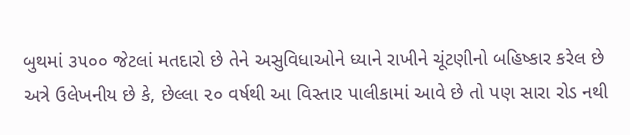બુથમાં ૩૫૦૦ જેટલાં મતદારો છે તેને અસુવિધાઓને ધ્યાને રાખીને ચૂંટણીનો બહિષ્કાર કરેલ છે અત્રે ઉલેખનીય છે કે, છેલ્લા ૨૦ વર્ષથી આ વિસ્તાર પાલીકામાં આવે છે તો પણ સારા રોડ નથી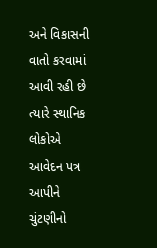અને વિકાસની વાતો કરવામાં આવી રહી છે ત્યારે સ્થાનિક લોકોએ આવેદન પત્ર આપીને ચુંટણીનો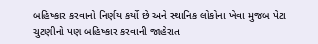બહિષ્કાર કરવાનો નિર્ણય કર્યો છે અને સ્થાનિક લોકોના ખેવા મુજબ પેટા ચુટણીનો પણ બહિષ્કાર કરવાની જાહેરાત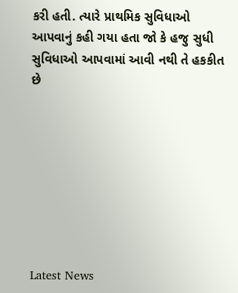કરી હતી. ત્યારે પ્રાથમિક સુવિધાઓ આપવાનું કહી ગયા હતા જો કે હજુ સુધી સુવિધાઓ આપવામાં આવી નથી તે હકકીત છે








Latest News